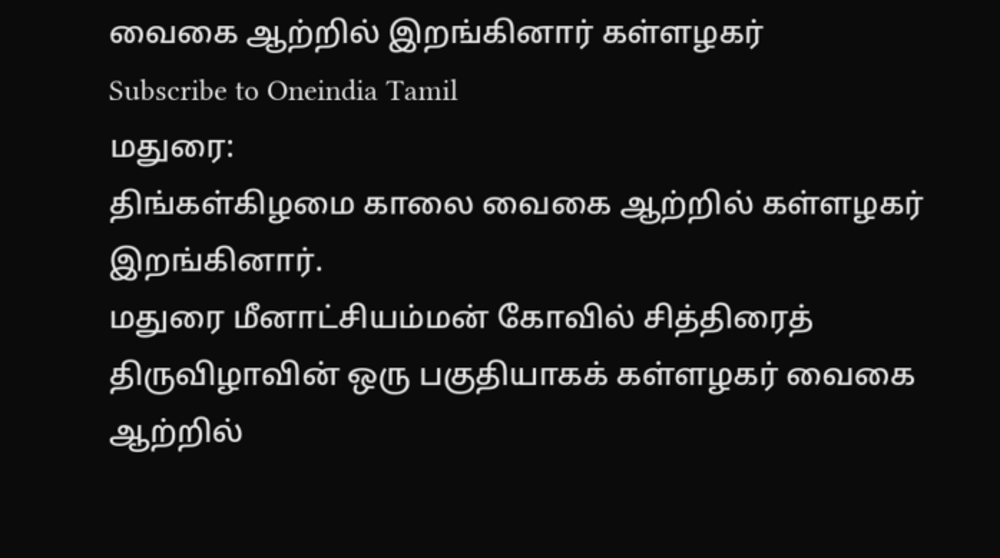வைகை ஆற்றில் இறங்கினார் கள்ளழகர்
Subscribe to Oneindia Tamil
மதுரை:
திங்கள்கிழமை காலை வைகை ஆற்றில் கள்ளழகர் இறங்கினார்.
மதுரை மீனாட்சியம்மன் கோவில் சித்திரைத் திருவிழாவின் ஒரு பகுதியாகக் கள்ளழகர் வைகை ஆற்றில்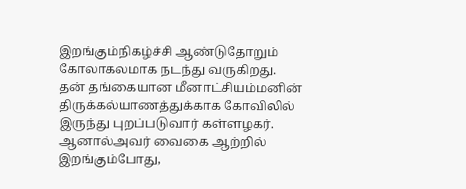இறங்கும்நிகழ்ச்சி ஆண்டுதோறும் கோலாகலமாக நடந்து வருகிறது.
தன் தங்கையான மீனாட்சியம்மனின் திருக்கல்யாணத்துக்காக கோவிலில் இருந்து புறப்படுவார் கள்ளழகர். ஆனால்அவர் வைகை ஆற்றில் இறங்கும்போது,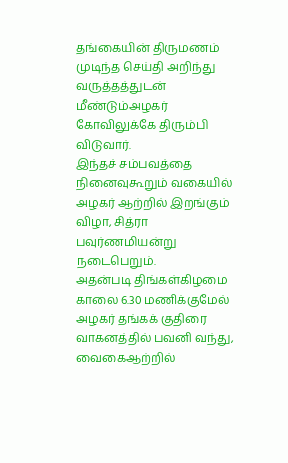தங்கையின் திருமணம் முடிந்த செய்தி அறிந்து வருத்தத்துடன் மீண்டும்அழகர் கோவிலுக்கே திரும்பி விடுவார்.
இந்தச் சம்பவத்தை நினைவுகூறும் வகையில் அழகர் ஆற்றில் இறங்கும் விழா, சித்ரா பவுர்ணமியன்று நடைபெறும்.
அதன்படி திங்கள்கிழமை காலை 6.30 மணிக்குமேல் அழகர் தங்கக் குதிரை வாகனத்தில் பவனி வந்து, வைகைஆற்றில்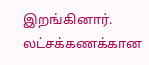இறங்கினார். லட்சக்கணக்கான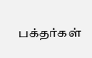பக்தர்கள்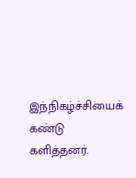இந்நிகழ்ச்சியைக் கண்டு களித்தனர்.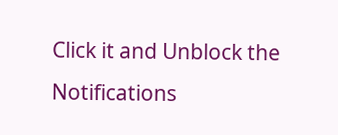Click it and Unblock the Notifications